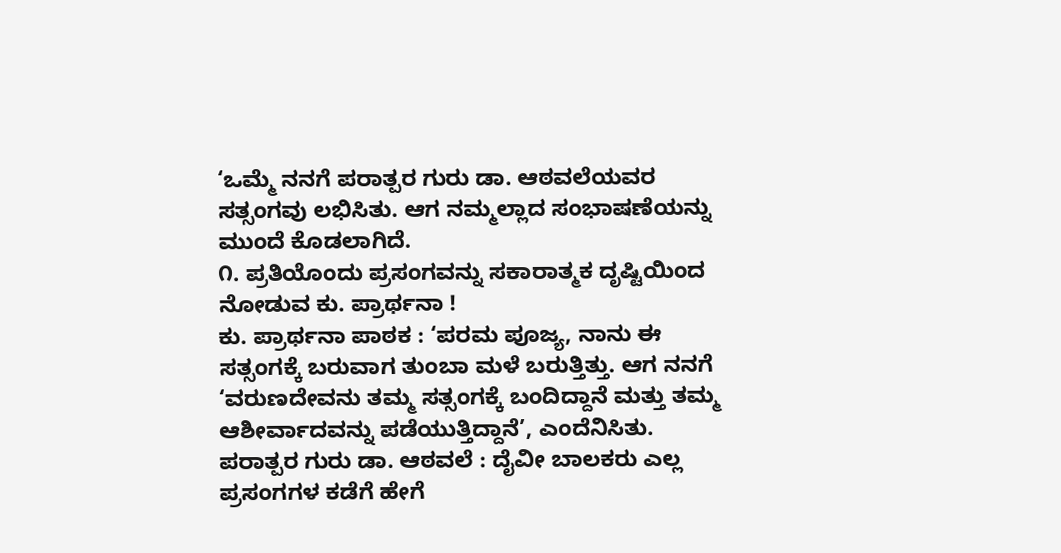‘ಒಮ್ಮೆ ನನಗೆ ಪರಾತ್ಪರ ಗುರು ಡಾ. ಆಠವಲೆಯವರ ಸತ್ಸಂಗವು ಲಭಿಸಿತು. ಆಗ ನಮ್ಮಲ್ಲಾದ ಸಂಭಾಷಣೆಯನ್ನು ಮುಂದೆ ಕೊಡಲಾಗಿದೆ.
೧. ಪ್ರತಿಯೊಂದು ಪ್ರಸಂಗವನ್ನು ಸಕಾರಾತ್ಮಕ ದೃಷ್ಟಿಯಿಂದ ನೋಡುವ ಕು. ಪ್ರಾರ್ಥನಾ !
ಕು. ಪ್ರಾರ್ಥನಾ ಪಾಠಕ : ‘ಪರಮ ಪೂಜ್ಯ, ನಾನು ಈ ಸತ್ಸಂಗಕ್ಕೆ ಬರುವಾಗ ತುಂಬಾ ಮಳೆ ಬರುತ್ತಿತ್ತು. ಆಗ ನನಗೆ ‘ವರುಣದೇವನು ತಮ್ಮ ಸತ್ಸಂಗಕ್ಕೆ ಬಂದಿದ್ದಾನೆ ಮತ್ತು ತಮ್ಮ ಆಶೀರ್ವಾದವನ್ನು ಪಡೆಯುತ್ತಿದ್ದಾನೆ’, ಎಂದೆನಿಸಿತು.
ಪರಾತ್ಪರ ಗುರು ಡಾ. ಆಠವಲೆ : ದೈವೀ ಬಾಲಕರು ಎಲ್ಲ ಪ್ರಸಂಗಗಳ ಕಡೆಗೆ ಹೇಗೆ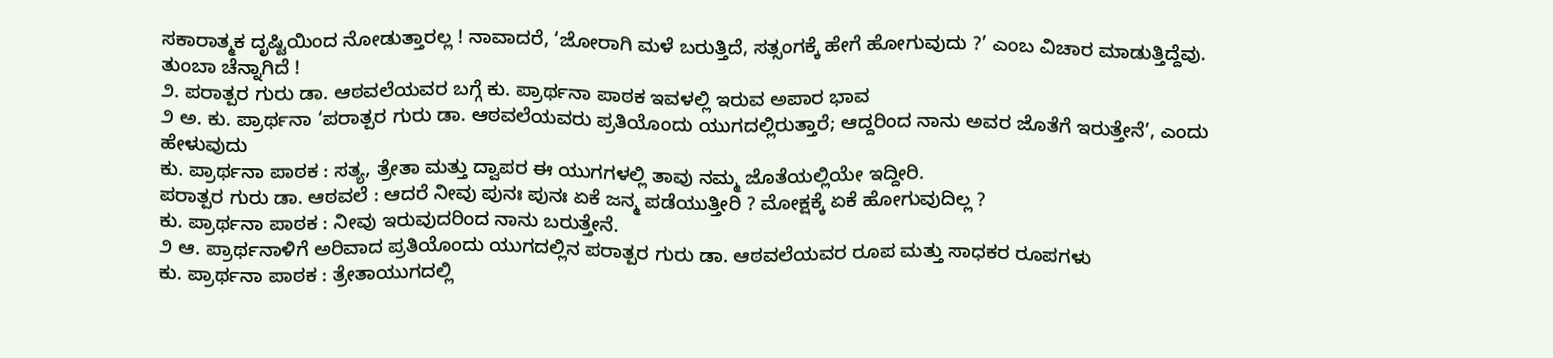ಸಕಾರಾತ್ಮಕ ದೃಷ್ಟಿಯಿಂದ ನೋಡುತ್ತಾರಲ್ಲ ! ನಾವಾದರೆ, ‘ಜೋರಾಗಿ ಮಳೆ ಬರುತ್ತಿದೆ, ಸತ್ಸಂಗಕ್ಕೆ ಹೇಗೆ ಹೋಗುವುದು ?’ ಎಂಬ ವಿಚಾರ ಮಾಡುತ್ತಿದ್ದೆವು. ತುಂಬಾ ಚೆನ್ನಾಗಿದೆ !
೨. ಪರಾತ್ಪರ ಗುರು ಡಾ. ಆಠವಲೆಯವರ ಬಗ್ಗೆ ಕು. ಪ್ರಾರ್ಥನಾ ಪಾಠಕ ಇವಳಲ್ಲಿ ಇರುವ ಅಪಾರ ಭಾವ
೨ ಅ. ಕು. ಪ್ರಾರ್ಥನಾ ‘ಪರಾತ್ಪರ ಗುರು ಡಾ. ಆಠವಲೆಯವರು ಪ್ರತಿಯೊಂದು ಯುಗದಲ್ಲಿರುತ್ತಾರೆ; ಆದ್ದರಿಂದ ನಾನು ಅವರ ಜೊತೆಗೆ ಇರುತ್ತೇನೆ’, ಎಂದು ಹೇಳುವುದು
ಕು. ಪ್ರಾರ್ಥನಾ ಪಾಠಕ : ಸತ್ಯ, ತ್ರೇತಾ ಮತ್ತು ದ್ವಾಪರ ಈ ಯುಗಗಳಲ್ಲಿ ತಾವು ನಮ್ಮ ಜೊತೆಯಲ್ಲಿಯೇ ಇದ್ದೀರಿ.
ಪರಾತ್ಪರ ಗುರು ಡಾ. ಆಠವಲೆ : ಆದರೆ ನೀವು ಪುನಃ ಪುನಃ ಏಕೆ ಜನ್ಮ ಪಡೆಯುತ್ತೀರಿ ? ಮೋಕ್ಷಕ್ಕೆ ಏಕೆ ಹೋಗುವುದಿಲ್ಲ ?
ಕು. ಪ್ರಾರ್ಥನಾ ಪಾಠಕ : ನೀವು ಇರುವುದರಿಂದ ನಾನು ಬರುತ್ತೇನೆ.
೨ ಆ. ಪ್ರಾರ್ಥನಾಳಿಗೆ ಅರಿವಾದ ಪ್ರತಿಯೊಂದು ಯುಗದಲ್ಲಿನ ಪರಾತ್ಪರ ಗುರು ಡಾ. ಆಠವಲೆಯವರ ರೂಪ ಮತ್ತು ಸಾಧಕರ ರೂಪಗಳು
ಕು. ಪ್ರಾರ್ಥನಾ ಪಾಠಕ : ತ್ರೇತಾಯುಗದಲ್ಲಿ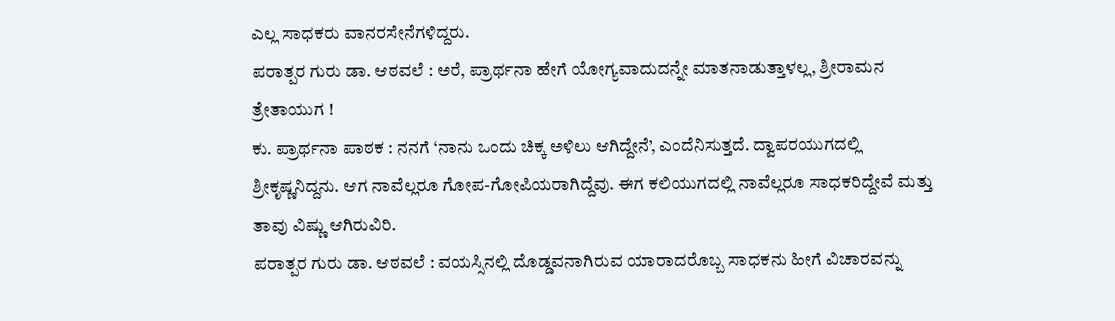ಎಲ್ಲ ಸಾಧಕರು ವಾನರಸೇನೆಗಳಿದ್ದರು.
ಪರಾತ್ಪರ ಗುರು ಡಾ. ಆಠವಲೆ : ಅರೆ, ಪ್ರಾರ್ಥನಾ ಹೇಗೆ ಯೋಗ್ಯವಾದುದನ್ನೇ ಮಾತನಾಡುತ್ತಾಳಲ್ಲ, ಶ್ರೀರಾಮನ ತ್ರೇತಾಯುಗ !
ಕು. ಪ್ರಾರ್ಥನಾ ಪಾಠಕ : ನನಗೆ ‘ನಾನು ಒಂದು ಚಿಕ್ಕ ಅಳಿಲು ಆಗಿದ್ದೇನೆ’, ಎಂದೆನಿಸುತ್ತದೆ. ದ್ವಾಪರಯುಗದಲ್ಲಿ ಶ್ರೀಕೃಷ್ಣನಿದ್ದನು. ಆಗ ನಾವೆಲ್ಲರೂ ಗೋಪ-ಗೋಪಿಯರಾಗಿದ್ದೆವು. ಈಗ ಕಲಿಯುಗದಲ್ಲಿ ನಾವೆಲ್ಲರೂ ಸಾಧಕರಿದ್ದೇವೆ ಮತ್ತು ತಾವು ವಿಷ್ಣು ಆಗಿರುವಿರಿ.
ಪರಾತ್ಪರ ಗುರು ಡಾ. ಆಠವಲೆ : ವಯಸ್ಸಿನಲ್ಲಿ ದೊಡ್ಡವನಾಗಿರುವ ಯಾರಾದರೊಬ್ಬ ಸಾಧಕನು ಹೀಗೆ ವಿಚಾರವನ್ನು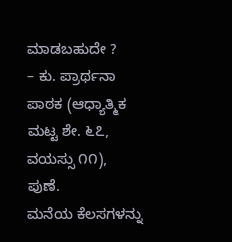ಮಾಡಬಹುದೇ ?
– ಕು. ಪ್ರಾರ್ಥನಾ ಪಾಠಕ (ಆಧ್ಯಾತ್ಮಿಕ ಮಟ್ಟ ಶೇ. ೬೭, ವಯಸ್ಸು ೧೧), ಪುಣೆ.
ಮನೆಯ ಕೆಲಸಗಳನ್ನು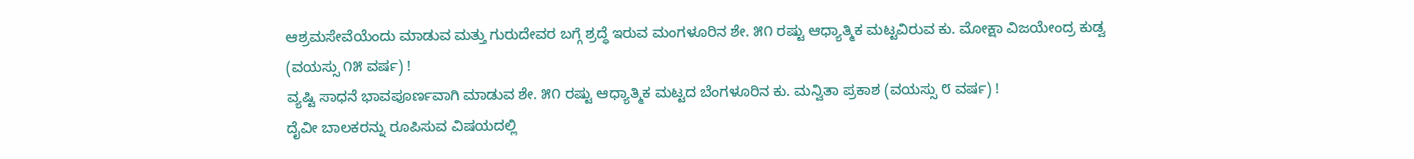ಆಶ್ರಮಸೇವೆಯೆಂದು ಮಾಡುವ ಮತ್ತು ಗುರುದೇವರ ಬಗ್ಗೆ ಶ್ರದ್ಧೆ ಇರುವ ಮಂಗಳೂರಿನ ಶೇ. ೫೧ ರಷ್ಟು ಆಧ್ಯಾತ್ಮಿಕ ಮಟ್ಟವಿರುವ ಕು. ಮೋಕ್ಷಾ ವಿಜಯೇಂದ್ರ ಕುಡ್ವ (ವಯಸ್ಸು ೧೫ ವರ್ಷ) !
ವ್ಯಷ್ಟಿ ಸಾಧನೆ ಭಾವಪೂರ್ಣವಾಗಿ ಮಾಡುವ ಶೇ. ೫೧ ರಷ್ಟು ಆಧ್ಯಾತ್ಮಿಕ ಮಟ್ಟದ ಬೆಂಗಳೂರಿನ ಕು. ಮನ್ವಿತಾ ಪ್ರಕಾಶ (ವಯಸ್ಸು ೮ ವರ್ಷ) !
ದೈವೀ ಬಾಲಕರನ್ನು ರೂಪಿಸುವ ವಿಷಯದಲ್ಲಿ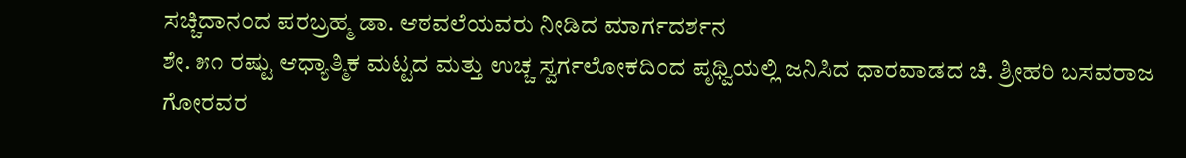ಸಚ್ಚಿದಾನಂದ ಪರಬ್ರಹ್ಮ ಡಾ. ಆಠವಲೆಯವರು ನೀಡಿದ ಮಾರ್ಗದರ್ಶನ
ಶೇ. ೫೧ ರಷ್ಟು ಆಧ್ಯಾತ್ಮಿಕ ಮಟ್ಟದ ಮತ್ತು ಉಚ್ಚ ಸ್ವರ್ಗಲೋಕದಿಂದ ಪೃಥ್ವಿಯಲ್ಲಿ ಜನಿಸಿದ ಧಾರವಾಡದ ಚಿ. ಶ್ರೀಹರಿ ಬಸವರಾಜ ಗೋರವರ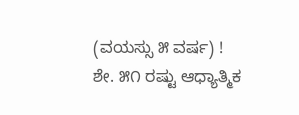(ವಯಸ್ಸು ೫ ವರ್ಷ) !
ಶೇ. ೫೧ ರಷ್ಟು ಆಧ್ಯಾತ್ಮಿಕ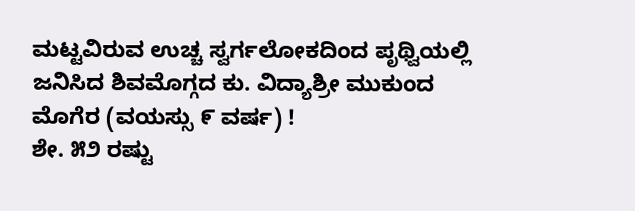ಮಟ್ಟವಿರುವ ಉಚ್ಚ ಸ್ವರ್ಗಲೋಕದಿಂದ ಪೃಥ್ವಿಯಲ್ಲಿ ಜನಿಸಿದ ಶಿವಮೊಗ್ಗದ ಕು. ವಿದ್ಯಾಶ್ರೀ ಮುಕುಂದ ಮೊಗೆರ (ವಯಸ್ಸು ೯ ವರ್ಷ) !
ಶೇ. ೫೨ ರಷ್ಟು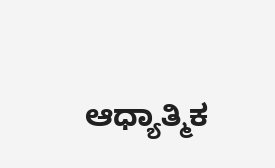ಆಧ್ಯಾತ್ಮಿಕ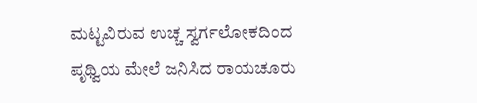ಮಟ್ಟವಿರುವ ಉಚ್ಚ ಸ್ವರ್ಗಲೋಕದಿಂದ ಪೃಥ್ವಿಯ ಮೇಲೆ ಜನಿಸಿದ ರಾಯಚೂರು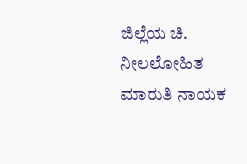ಜಿಲ್ಲೆಯ ಚಿ. ನೀಲಲೋಹಿತ ಮಾರುತಿ ನಾಯಕ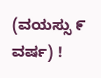(ವಯಸ್ಸು ೯ ವರ್ಷ) !